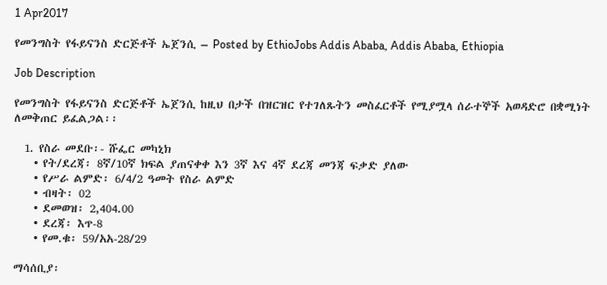1 Apr2017

የመንግስት የፋይናንስ ድርጅቶች ኤጀንሲ – Posted by EthioJobs Addis Ababa, Addis Ababa, Ethiopia

Job Description

የመንግስት የፋይናንስ ድርጅቶች ኤጀንሲ ከዚህ በታች በዝርዝር የተገለጹትን መስፈርቶች የሚያሟላ ሰራተኞች አወዳድሮ በቋሚነት ለመቅጠር ይፈልጋል፡፡

  1. የስራ መደቡ፡- ሹፌር መካኒክ
    • የት/ደረጃ፡ 8ኛ/10ኛ ክፍል ያጠናቀቀ እን 3ኛ እና 4ኛ ደረጃ መንጃ ፍቃድ ያለው
    • የሥራ ልምድ፡ 6/4/2 ዓመት የስራ ልምድ
    • ብዛት፡ 02
    • ደመወዝ፡ 2,404.00
    • ደረጃ፡ እጥ-8
    • የመ.ቁ፡ 59/አአ-28/29

ማሳሰቢያ፡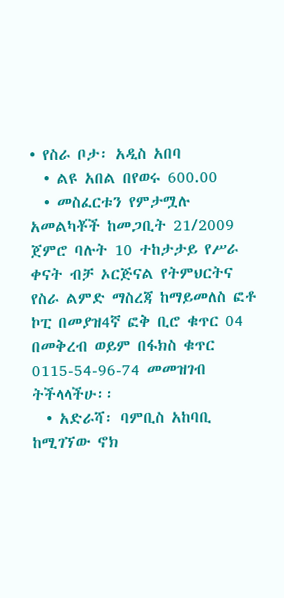• የስራ ቦታ፡ አዲስ አበባ
  • ልዩ አበል በየወሩ 600.00
  • መስፈርቱን የምታሟሉ አመልካቾች ከመጋቢት 21/2009 ጀምሮ ባሉት 10 ተከታታይ የሥራ ቀናት ብቻ ኦርጅናል የትምህርትና የስራ ልምድ ማስረጃ ከማይመለስ ፎቶ ኮፒ በመያዝ4ኛ ፎቅ ቢሮ ቁጥር 04 በመቅረብ ወይም በፋክስ ቁጥር 0115-54-96-74 መመዝገብ ትችላላችሁ፡፡
  • አድራሻ፡ ባምቢስ አከባቢ ከሚገኘው ኖክ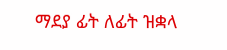ማደያ ፊት ለፊት ዝቋላ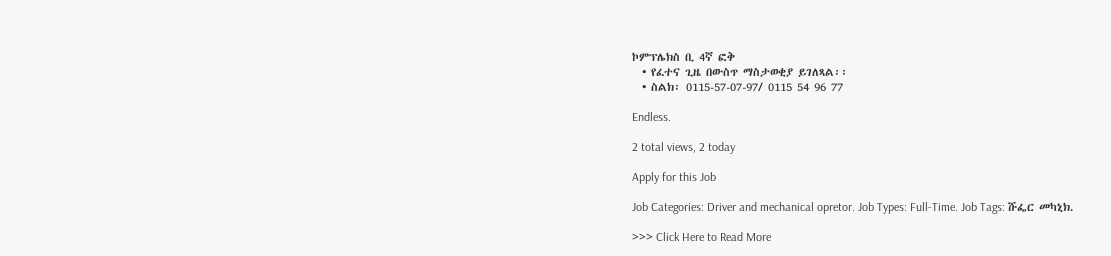ኮምፕሌክስ ቢ 4ኛ ፎቅ
  • የፈተና ጊዜ በውስጥ ማስታወቂያ ይገለጻል፡፡
  • ስልክ፡ 0115-57-07-97/ 0115 54 96 77

Endless.

2 total views, 2 today

Apply for this Job

Job Categories: Driver and mechanical opretor. Job Types: Full-Time. Job Tags: ሹፌር መካኒክ.

>>> Click Here to Read More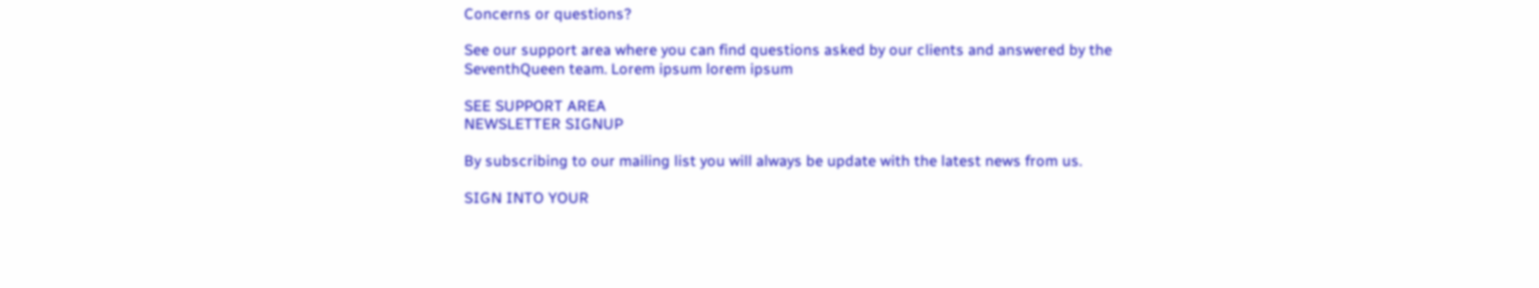Concerns or questions?

See our support area where you can find questions asked by our clients and answered by the SeventhQueen team. Lorem ipsum lorem ipsum

SEE SUPPORT AREA
NEWSLETTER SIGNUP

By subscribing to our mailing list you will always be update with the latest news from us.

SIGN INTO YOUR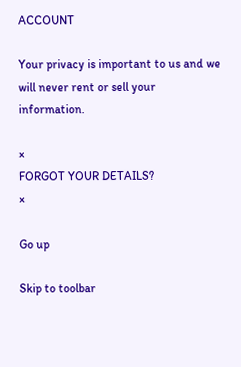ACCOUNT

Your privacy is important to us and we will never rent or sell your information.

×
FORGOT YOUR DETAILS?
×

Go up

Skip to toolbar